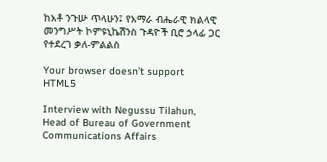ከአቶ ንጉሡ ጥላሁን፤ የአማራ ብሔራዊ ክልላዊ መንግሥት ኮምዩኒኬሽንስ ጉዳዮች ቢሮ ኃላፊ ጋር የተደረገ ቃለ-ምልልስ

Your browser doesn’t support HTML5

Interview with Negussu Tilahun, Head of Bureau of Government Communications Affairs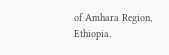of Amhara Region, Ethiopia.